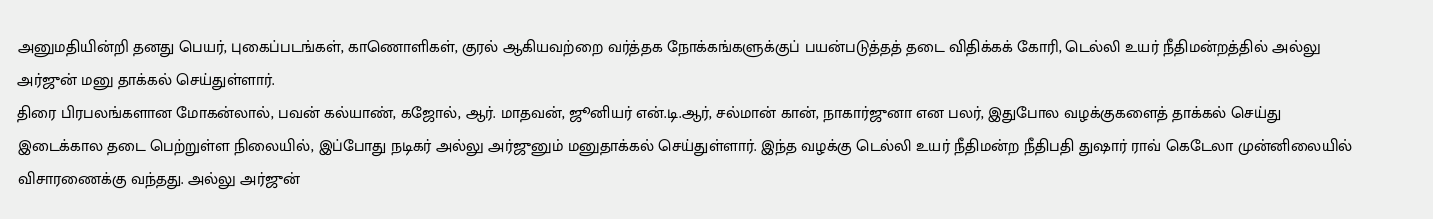அனுமதியின்றி தனது பெயர், புகைப்படங்கள், காணொளிகள், குரல் ஆகியவற்றை வர்த்தக நோக்கங்களுக்குப் பயன்படுத்தத் தடை விதிக்கக் கோரி, டெல்லி உயர் நீதிமன்றத்தில் அல்லு அர்ஜுன் மனு தாக்கல் செய்துள்ளார்.
திரை பிரபலங்களான மோகன்லால், பவன் கல்யாண், கஜோல், ஆர். மாதவன், ஜூனியர் என்.டி.ஆர், சல்மான் கான், நாகார்ஜுனா என பலர், இதுபோல வழக்குகளைத் தாக்கல் செய்து இடைக்கால தடை பெற்றுள்ள நிலையில், இப்போது நடிகர் அல்லு அர்ஜுனும் மனுதாக்கல் செய்துள்ளார். இந்த வழக்கு டெல்லி உயர் நீதிமன்ற நீதிபதி துஷார் ராவ் கெடேலா முன்னிலையில் விசாரணைக்கு வந்தது. அல்லு அர்ஜுன்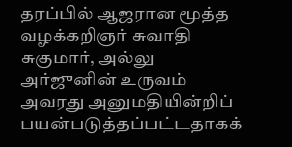தரப்பில் ஆஜரான மூத்த வழக்கறிஞர் சுவாதி சுகுமார், அல்லு அர்ஜுனின் உருவம் அவரது அனுமதியின்றிப் பயன்படுத்தப்பட்டதாகக்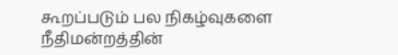கூறப்படும் பல நிகழ்வுகளை நீதிமன்றத்தின்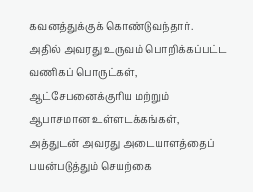கவனத்துக்குக் கொண்டுவந்தார்.
அதில் அவரது உருவம் பொறிக்கப்பட்ட வணிகப் பொருட்கள், ஆட்சேபனைக்குரிய மற்றும் ஆபாசமான உள்ளடக்கங்கள், அத்துடன் அவரது அடையாளத்தைப் பயன்படுத்தும் செயற்கை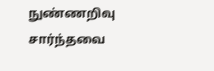நுண்ணறிவு சார்ந்தவை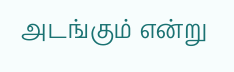அடங்கும் என்று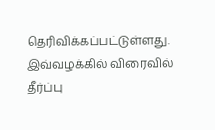தெரிவிக்கப்பட்டுள்ளது. இவ்வழக்கில் விரைவில் தீர்ப்பு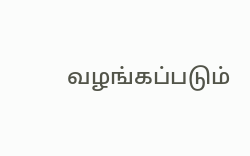வழங்கப்படும்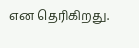என தெரிகிறது.